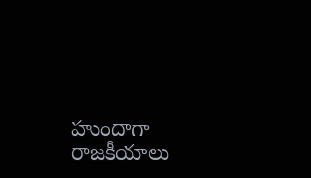హుందాగా రాజకీయాలు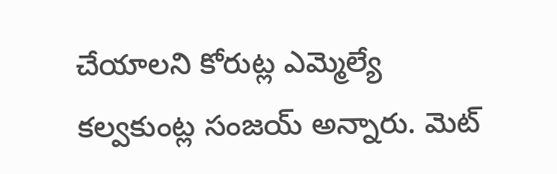చేయాలని కోరుట్ల ఎమ్మెల్యే కల్వకుంట్ల సంజయ్ అన్నారు. మెట్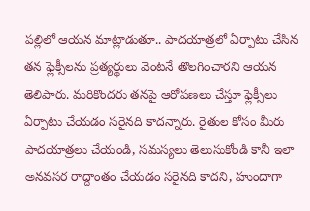పల్లిలో ఆయన మాట్లాడుతూ.. పాదయాత్రలో ఏర్పాటు చేసిన తన ఫ్లెక్సీలను ప్రత్యర్థులు వెంటనే తొలగించారని ఆయన తెలిపారు. మరికొందరు తనపై ఆరోపణలు చేస్తూ ఫ్లెక్సీలు ఏర్పాటు చేయడం సరైనది కాదన్నారు. రైతుల కోసం మీరు పాదయాత్రలు చేయండి, సమస్యలు తెలుసుకోండి కానీ ఇలా అనవసర రాద్దాంతం చేయడం సరైనది కాదని, హుందాగా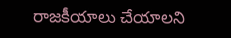రాజకీయాలు చేయాలని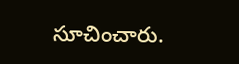సూచించారు.